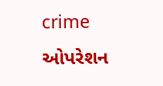crime
ઓપરેશન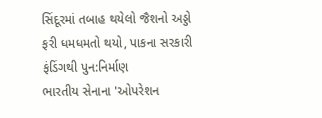સિંદૂરમાં તબાહ થયેલો જૈશનો અડ્ડો ફરી ધમધમતો થયો, પાકના સરકારી ફંડિંગથી પુન:નિર્માણ
ભારતીય સેનાના 'ઓપરેશન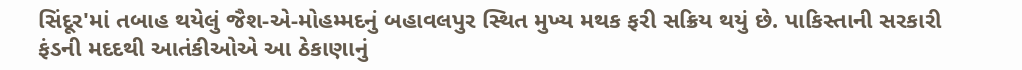સિંદૂર'માં તબાહ થયેલું જૈશ-એ-મોહમ્મદનું બહાવલપુર સ્થિત મુખ્ય મથક ફરી સક્રિય થયું છે. પાકિસ્તાની સરકારી ફંડની મદદથી આતંકીઓએ આ ઠેકાણાનું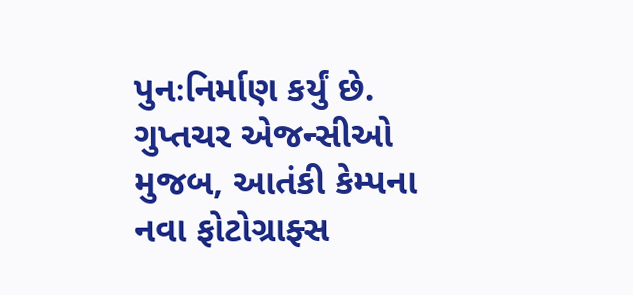પુનઃનિર્માણ કર્યું છે. ગુપ્તચર એજન્સીઓ મુજબ, આતંકી કેમ્પના નવા ફોટોગ્રાફ્સ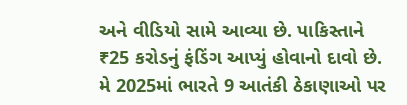અને વીડિયો સામે આવ્યા છે. પાકિસ્તાને ₹25 કરોડનું ફંડિંગ આપ્યું હોવાનો દાવો છે. મે 2025માં ભારતે 9 આતંકી ઠેકાણાઓ પર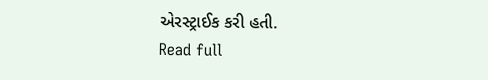એરસ્ટ્રાઈક કરી હતી.
Read full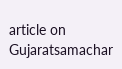article on Gujaratsamachar